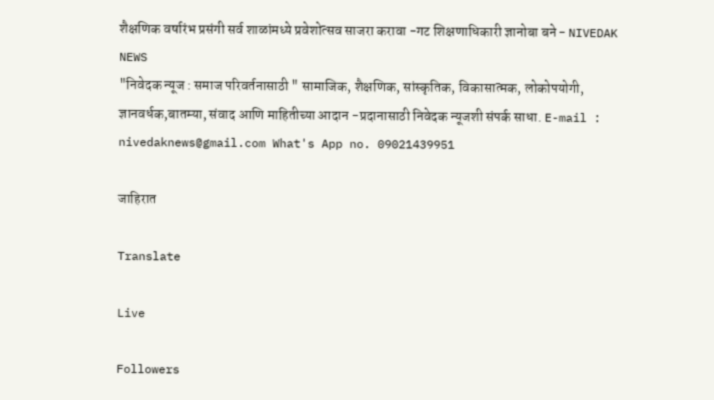शैक्षणिक वर्षारंभ प्रसंगी सर्व शाळांमध्ये प्रवेशोत्सव साजरा करावा -गट शिक्षणाधिकारी ज्ञानोबा बने - NIVEDAK NEWS
"निवेदक न्यूज : समाज परिवर्तनासाठी " सामाजिक, शैक्षणिक, सांस्कृतिक, विकासात्मक, लोकोपयोगी, ज्ञानवर्धक,बातम्या, संवाद आणि माहितीच्या आदान -प्रदानासाठी निवेदक न्यूजशी संपर्क साधा. E-mail : nivedaknews@gmail.com What's App no. 09021439951

जाहिरात

Translate

Live

Followers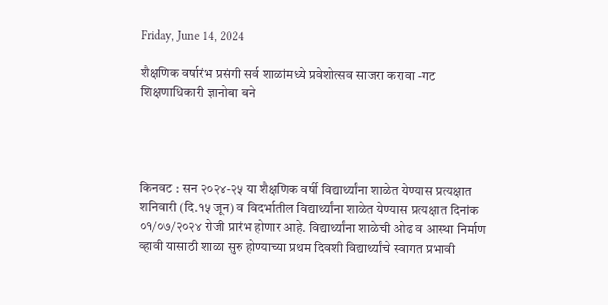Friday, June 14, 2024

शैक्षणिक वर्षारंभ प्रसंगी सर्व शाळांमध्ये प्रवेशोत्सव साजरा करावा -गट शिक्षणाधिकारी ज्ञानोबा बने




किनवट : सन २०२४-२५ या शैक्षणिक वर्षी विद्यार्थ्यांना शाळेत येण्यास प्रत्यक्षात शनिवारी (दि.१५ जून) व विदर्भातील विद्यार्थ्यांना शाळेत येण्यास प्रत्यक्षात दिनांक ०१/०७/२०२४ रोजी प्रारंभ होणार आहे. विद्यार्थ्यांना शाळेची ओढ व आस्था निर्माण व्हावी यासाठी शाळा सुरु होण्याच्या प्रथम दिवशी विद्यार्थ्यांचे स्वागत प्रभावी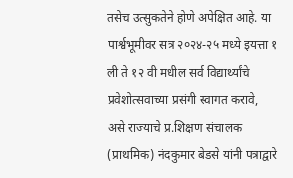तसेच उत्सुकतेने होणे अपेक्षित आहे. या पार्श्वभूमीवर सत्र २०२४-२५ मध्ये इयत्ता १ ली ते १२ वी मधील सर्व विद्यार्थ्यांचे प्रवेशोत्सवाच्या प्रसंगी स्वागत करावे, असे राज्याचे प्र.शिक्षण संचालक (प्राथमिक) नंदकुमार बेडसे यांनी पत्राद्वारे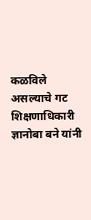कळविले असल्याचे गट शिक्षणाधिकारी ज्ञानोबा बने यांनी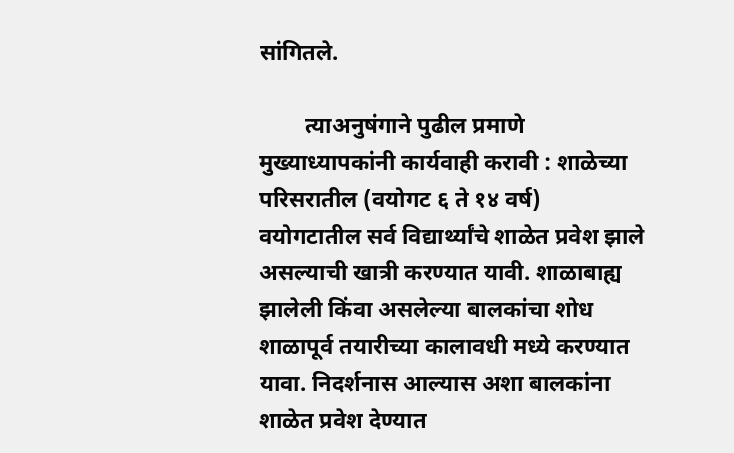सांगितले.

        त्याअनुषंगाने पुढील प्रमाणे मुख्याध्यापकांनी कार्यवाही करावी : शाळेच्या परिसरातील (वयोगट ६ ते १४ वर्ष) वयोगटातील सर्व विद्यार्थ्यांचे शाळेत प्रवेश झाले असल्याची खात्री करण्यात यावी. शाळाबाह्य झालेली किंवा असलेल्या बालकांचा शोध शाळापूर्व तयारीच्या कालावधी मध्ये करण्यात यावा. निदर्शनास आल्यास अशा बालकांना शाळेत प्रवेश देण्यात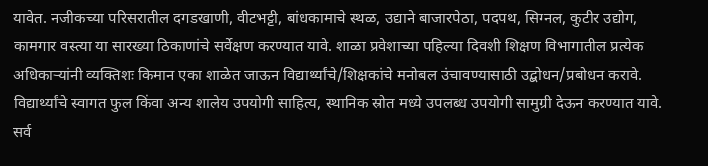यावेत. नजीकच्या परिसरातील दगडखाणी, वीटभट्टी, बांधकामाचे स्थळ, उद्याने बाजारपेठा, पदपथ, सिग्नल, कुटीर उद्योग, कामगार वस्त्या या सारख्या ठिकाणांचे सर्वेक्षण करण्यात यावे. शाळा प्रवेशाच्या पहिल्या दिवशी शिक्षण विभागातील प्रत्येक अधिकाऱ्यांनी व्यक्तिशः किमान एका शाळेत जाऊन विद्यार्थ्यांचे/शिक्षकांचे मनोबल उंचावण्यासाठी उद्बोधन/प्रबोधन करावे. विद्यार्थ्यांचे स्वागत फुल किंवा अन्य शालेय उपयोगी साहित्य, स्थानिक स्रोत मध्ये उपलब्ध उपयोगी सामुग्री देऊन करण्यात यावे. सर्व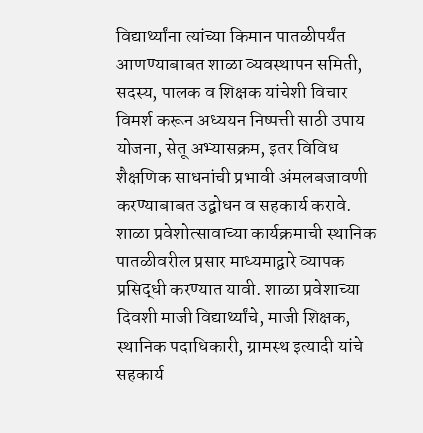विद्यार्थ्यांना त्यांच्या किमान पातळीपर्यंत आणण्याबाबत शाळा व्यवस्थापन समिती, सदस्य, पालक व शिक्षक यांचेशी विचार विमर्श करून अध्ययन निष्पत्ती साठी उपाय योजना, सेतू अभ्यासक्रम, इतर विविध शैक्षणिक साधनांची प्रभावी अंमलबजावणी करण्याबाबत उद्बोधन व सहकार्य करावे. शाळा प्रवेशोत्सावाच्या कार्यक्रमाची स्थानिक पातळीवरील प्रसार माध्यमाद्वारे व्यापक प्रसिद्धी करण्यात यावी. शाळा प्रवेशाच्या दिवशी माजी विद्यार्थ्यांचे, माजी शिक्षक, स्थानिक पदाधिकारी, ग्रामस्थ इत्यादी यांचे सहकार्य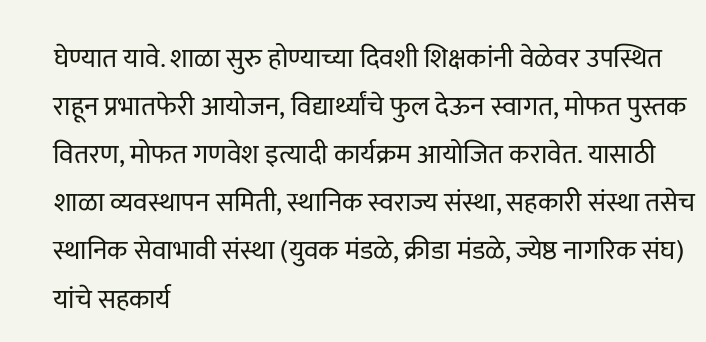घेण्यात यावे. शाळा सुरु होण्याच्या दिवशी शिक्षकांनी वेळेवर उपस्थित राहून प्रभातफेरी आयोजन, विद्यार्थ्यांचे फुल देऊन स्वागत, मोफत पुस्तक वितरण, मोफत गणवेश इत्यादी कार्यक्रम आयोजित करावेत. यासाठी शाळा व्यवस्थापन समिती, स्थानिक स्वराज्य संस्था, सहकारी संस्था तसेच स्थानिक सेवाभावी संस्था (युवक मंडळे, क्रीडा मंडळे, ज्येष्ठ नागरिक संघ) यांचे सहकार्य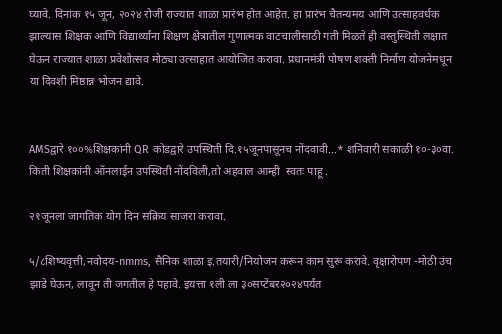घ्यावे. दिनांक १५ जून, २०२४ रोजी राज्यात शाळा प्रारंभ होत आहेत. हा प्रारंभ चैतन्यमय आणि उत्साहवर्धक झाल्यास शिक्षक आणि विद्यार्थ्यांना शिक्षण क्षेत्रातील गुणात्मक वाटचालीसाठी गती मिळते ही वस्तुस्थिती लक्षात घेऊन राज्यात शाळा प्रवेशोत्सव मोठ्या उत्साहात आयोजित करावा. प्रधानमंत्री पोषण शक्ती निर्माण योजनेमधून या दिवशी मिष्ठान्न भोजन द्यावे.


AMSद्वारे १००%शिक्षकांनी QR कोडद्वारे उपस्थिती दि.१५जूनपासूनच नोंदवावी...* शनिवारी सकाळी १०-३०वा. किती शिक्षकांनी ऑनलाईन उपस्थिती नोंदविली,तो अहवाल आम्ही  स्वतः पाहू .

२१जूनला जागतिक योग दिन सक्रिय साजरा करावा.

५/८शिष्यवृत्ती,नवोदय-nmms, सैनिक शाळा इ.तयारी/नियोजन करून काम सुरू करावे. वृक्षारोपण -मोठी उंच झाडे घेऊन, लावून ती जगतील हे पहावे. इयत्ता १ली ला ३०सप्टेंबर२०२४पर्यंत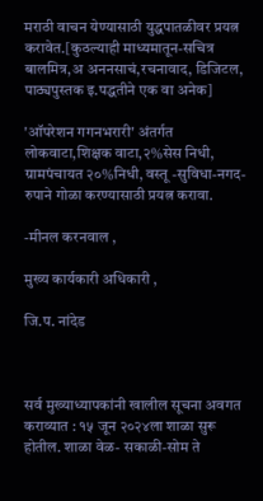मराठी वाचन येण्यासाठी युद्धपातळीवर प्रयत्न करावेत.[कुठल्याही माध्यमातून-सचित्र बालमित्र,अ अननसाचं,रचनावाद, डिजिटल, पाठ्यपुस्तक इ.पद्धतीने एक वा अनेक]

'ऑपरेशन गगनभरारी' अंतर्गत लोकवाटा,शिक्षक वाटा,२%सेस निधी, ग्रामपंचायत २०%निधी, वस्तू -सुविधा-नगद-रुपाने गोळा करण्यासाठी प्रयत्न करावा.

-मीनल करनवाल ,

मुख्य कार्यकारी अधिकारी ,

जि.प. नांदेड



सर्व मुख्याध्यापकांनी खालील सूचना अवगत कराव्यात : १५ जून २०२४ला शाळा सुरू होतील. शाळा वेळ- सकाळी-सोम ते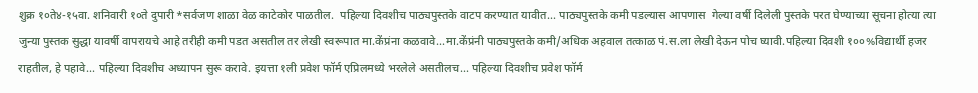शुक्र १०ते४-१५वा. शनिवारी १०ते दुपारी *सर्वजण शाळा वेळ काटेकोर पाळतील.  पहिल्या दिवशीच पाठ्यपुस्तके वाटप करण्यात यावीत... पाठ्यपुस्तके कमी पडल्यास आपणास  गेल्या वर्षी दिलेली पुस्तके परत घेण्याच्या सूचना होत्या त्या जुन्या पुस्तक सुद्धा यावर्षी वापरायचे आहे तरीही कमी पडत असतील तर लेखी स्वरूपात मा.केंप्रंना कळवावे...मा.केंप्रंनी पाठ्यपुस्तके कमी/अधिक अहवाल तत्काळ पं.स.ला लेखी देऊन पोच घ्यावी.पहिल्या दिवशी १००%विद्यार्थी हजर राहतील, हे पहावे... पहिल्या दिवशीच अध्यापन सुरू करावे. इयत्ता १ली प्रवेश फॉर्म एप्रिलमध्ये भरलेले असतीलच... पहिल्या दिवशीच प्रवेश फॉर्म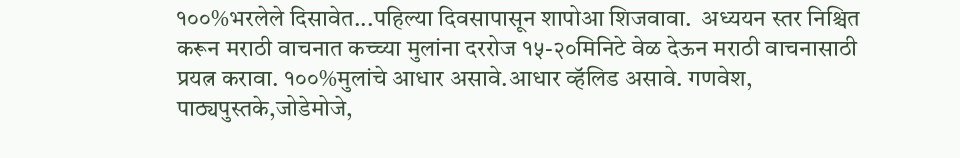१००%भरलेले दिसावेत...पहिल्या दिवसापासून शापोआ शिजवावा.  अध्ययन स्तर निश्चित करून मराठी वाचनात कच्च्या मुलांना दररोज १५-२०मिनिटे वेळ देऊन मराठी वाचनासाठी प्रयत्न करावा. १००%मुलांचे आधार असावे.आधार व्हॅलिड असावे. गणवेश, पाठ्यपुस्तके,जोडेमोजे,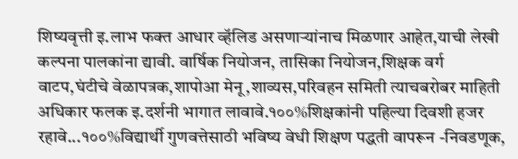शिष्यवृत्ती इ.लाभ फक्त आधार व्हॅलिड असणाऱ्यांनाच मिळणार आहेत,याची लेखी कल्पना पालकांना द्यावी. वार्षिक नियोजन, तासिका नियोजन,शिक्षक वर्ग वाटप,घंटीचे वेळापत्रक,शापोआ मेनू,शाव्यस,परिवहन समिती त्याचबरोबर माहिती अधिकार फलक इ.दर्शनी भागात लावावे.१००%शिक्षकांनी पहिल्या दिवशी हजर रहावे...१००%विद्यार्थी गुणवत्तेसाठी भविष्य वेधी शिक्षण पद्धती वापरून -निवडणूक,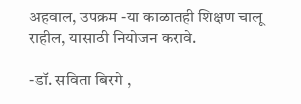अहवाल, उपक्रम -या काळातही शिक्षण चालू राहील, यासाठी नियोजन करावे.

-डॉ. सविता बिरगे ,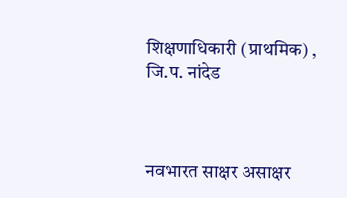शिक्षणाधिकारी (प्राथमिक) , जि.प. नांदेड



नवभारत साक्षर असाक्षर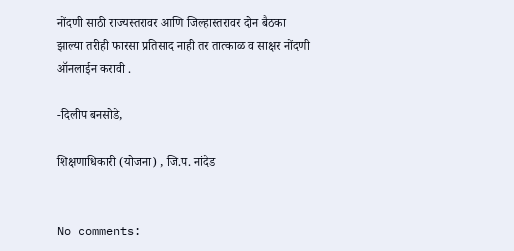नोंदणी साठी राज्यस्तरावर आणि जिल्हास्तरावर दोन बैठका झाल्या तरीही फारसा प्रतिसाद नाही तर तात्काळ व साक्षर नोंदणी ऑनलाईन करावी .

-दिलीप बनसोडे,

शिक्षणाधिकारी (योजना) , जि.प. नांदेड


No comments: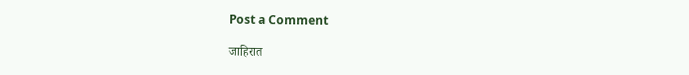Post a Comment

जाहिरात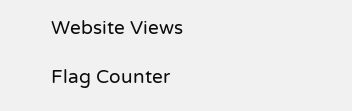Website Views

Flag Counter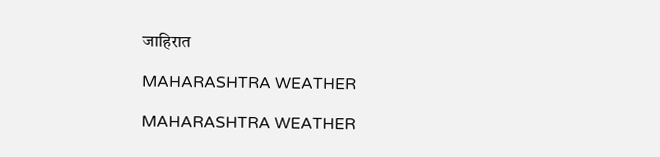जाहिरात

MAHARASHTRA WEATHER

MAHARASHTRA WEATHER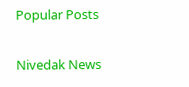Popular Posts

Nivedak News